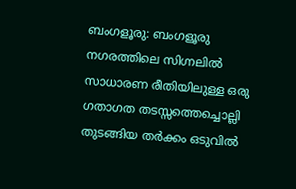ബംഗളൂരു: ബംഗളൂരു നഗരത്തിലെ സിഗ്നലിൽ സാധാരണ രീതിയിലുള്ള ഒരു ഗതാഗത തടസ്സത്തെച്ചൊല്ലി തുടങ്ങിയ തർക്കം ഒടുവിൽ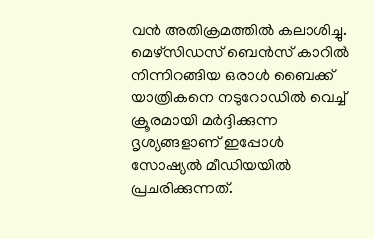വൻ അതിക്രമത്തിൽ കലാശിച്ചു. മെഴ്സിഡസ് ബെൻസ് കാറിൽ നിന്നിറങ്ങിയ ഒരാൾ ബൈക്ക് യാത്രികനെ നടുറോഡിൽ വെച്ച് ക്രൂരമായി മർദ്ദിക്കുന്ന ദൃശ്യങ്ങളാണ് ഇപ്പോൾ സോഷ്യൽ മീഡിയയിൽ പ്രചരിക്കുന്നത്.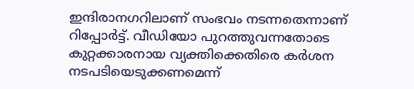ഇന്ദിരാനഗറിലാണ് സംഭവം നടന്നതെന്നാണ് റിപ്പോർട്ട്. വീഡിയോ പുറത്തുവന്നതോടെ കുറ്റക്കാരനായ വ്യക്തിക്കെതിരെ കർശന നടപടിയെടുക്കണമെന്ന്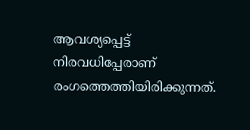ആവശ്യപ്പെട്ട് നിരവധിപ്പേരാണ് രംഗത്തെത്തിയിരിക്കുന്നത്.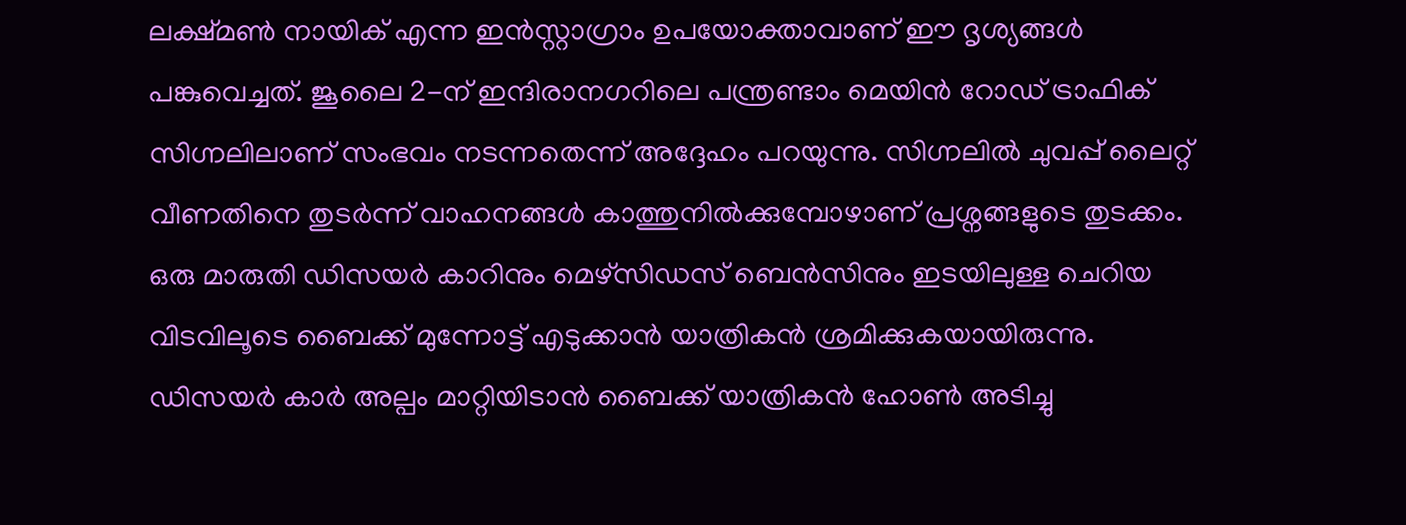ലക്ഷ്മൺ നായിക് എന്ന ഇൻസ്റ്റാഗ്രാം ഉപയോക്താവാണ് ഈ ദൃശ്യങ്ങൾ പങ്കുവെച്ചത്. ജൂലൈ 2-ന് ഇന്ദിരാനഗറിലെ പന്ത്രണ്ടാം മെയിൻ റോഡ് ട്രാഫിക് സിഗ്നലിലാണ് സംഭവം നടന്നതെന്ന് അദ്ദേഹം പറയുന്നു. സിഗ്നലിൽ ചുവപ്പ് ലൈറ്റ് വീണതിനെ തുടർന്ന് വാഹനങ്ങൾ കാത്തുനിൽക്കുമ്പോഴാണ് പ്രശ്നങ്ങളുടെ തുടക്കം.
ഒരു മാരുതി ഡിസയർ കാറിനും മെഴ്സിഡസ് ബെൻസിനും ഇടയിലുള്ള ചെറിയ വിടവിലൂടെ ബൈക്ക് മുന്നോട്ട് എടുക്കാൻ യാത്രികൻ ശ്രമിക്കുകയായിരുന്നു. ഡിസയർ കാർ അല്പം മാറ്റിയിടാൻ ബൈക്ക് യാത്രികൻ ഹോൺ അടിച്ചു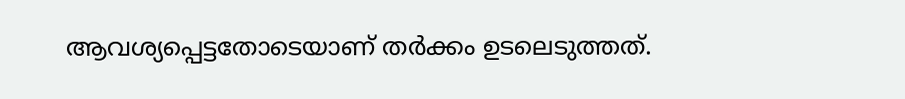ആവശ്യപ്പെട്ടതോടെയാണ് തർക്കം ഉടലെടുത്തത്.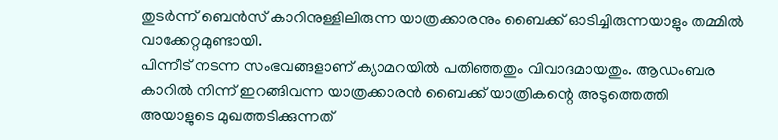തുടർന്ന് ബെൻസ് കാറിനുള്ളിലിരുന്ന യാത്രക്കാരനും ബൈക്ക് ഓടിച്ചിരുന്നയാളും തമ്മിൽ വാക്കേറ്റമുണ്ടായി.
പിന്നീട് നടന്ന സംഭവങ്ങളാണ് ക്യാമറയിൽ പതിഞ്ഞതും വിവാദമായതും. ആഡംബര കാറിൽ നിന്ന് ഇറങ്ങിവന്ന യാത്രക്കാരൻ ബൈക്ക് യാത്രികന്റെ അടുത്തെത്തി അയാളുടെ മുഖത്തടിക്കുന്നത്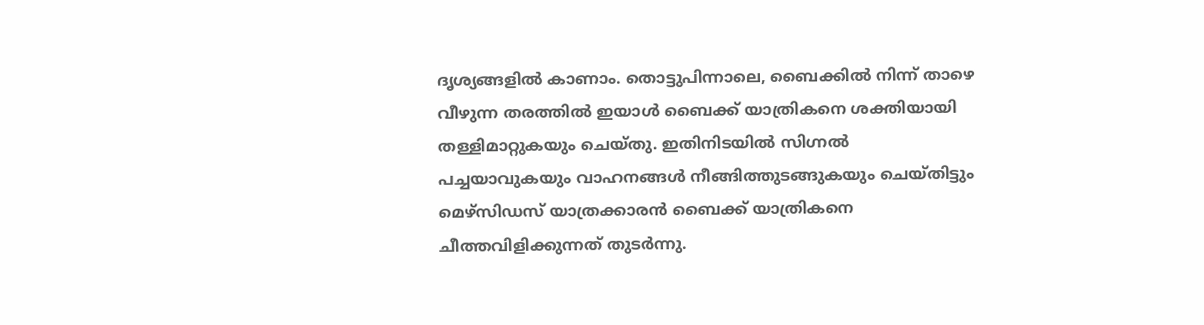ദൃശ്യങ്ങളിൽ കാണാം. തൊട്ടുപിന്നാലെ, ബൈക്കിൽ നിന്ന് താഴെ വീഴുന്ന തരത്തിൽ ഇയാൾ ബൈക്ക് യാത്രികനെ ശക്തിയായി തള്ളിമാറ്റുകയും ചെയ്തു. ഇതിനിടയിൽ സിഗ്നൽ പച്ചയാവുകയും വാഹനങ്ങൾ നീങ്ങിത്തുടങ്ങുകയും ചെയ്തിട്ടും മെഴ്സിഡസ് യാത്രക്കാരൻ ബൈക്ക് യാത്രികനെ ചീത്തവിളിക്കുന്നത് തുടർന്നു.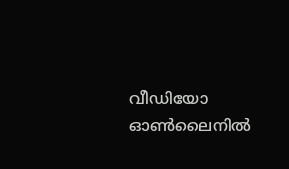വീഡിയോ ഓൺലൈനിൽ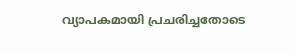വ്യാപകമായി പ്രചരിച്ചതോടെ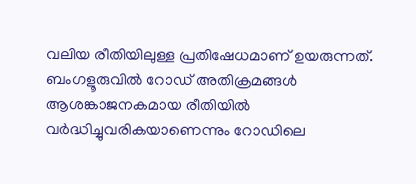വലിയ രീതിയിലുള്ള പ്രതിഷേധമാണ് ഉയരുന്നത്. ബംഗളൂരുവിൽ റോഡ് അതിക്രമങ്ങൾ ആശങ്കാജനകമായ രീതിയിൽ വർദ്ധിച്ചുവരികയാണെന്നും റോഡിലെ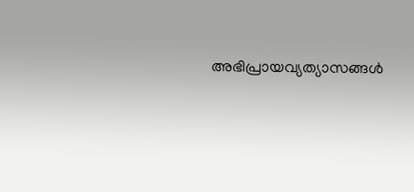അഭിപ്രായവ്യത്യാസങ്ങൾ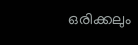ഒരിക്കലും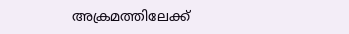അക്രമത്തിലേക്ക്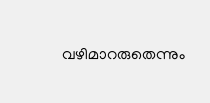വഴിമാറരുതെന്നും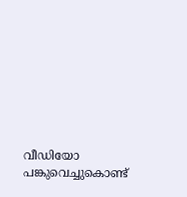വീഡിയോ പങ്കുവെച്ചുകൊണ്ട്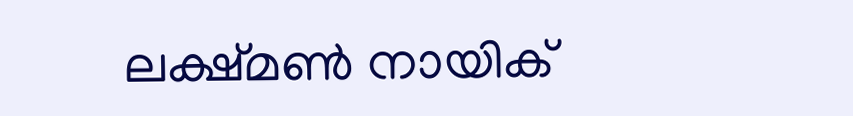ലക്ഷ്മൺ നായിക്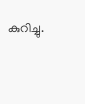കുറിച്ചു.